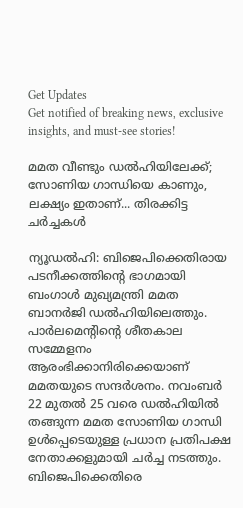Get Updates
Get notified of breaking news, exclusive insights, and must-see stories!

മമത വീണ്ടും ഡല്‍ഹിയിലേക്ക്; സോണിയ ഗാന്ധിയെ കാണും, ലക്ഷ്യം ഇതാണ്... തിരക്കിട്ട ചര്‍ച്ചകള്‍

ന്യൂഡല്‍ഹി: ബിജെപിക്കെതിരായ പടനീക്കത്തിന്റെ ഭാഗമായി ബംഗാള്‍ മുഖ്യമന്ത്രി മമത ബാനര്‍ജി ഡല്‍ഹിയിലെത്തും. പാര്‍ലമെന്റിന്റെ ശീതകാല സമ്മേളനം ആരംഭിക്കാനിരിക്കെയാണ് മമതയുടെ സന്ദര്‍ശനം. നവംബര്‍ 22 മുതല്‍ 25 വരെ ഡല്‍ഹിയില്‍ തങ്ങുന്ന മമത സോണിയ ഗാന്ധി ഉള്‍പ്പെടെയുള്ള പ്രധാന പ്രതിപക്ഷ നേതാക്കളുമായി ചര്‍ച്ച നടത്തും. ബിജെപിക്കെതിരെ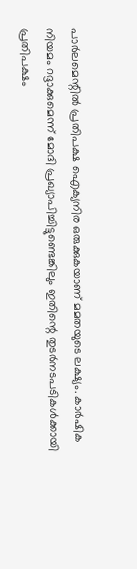പാര്‍ലമെന്റില്‍ പ്രതിപക്ഷ ഐക്യനിര ഒരുക്കുകയാണ് മമതയുടെ ലക്ഷ്യം. കാര്‍ഷിക നിയമം റദ്ദാക്കുമെന്ന് മോദി പ്രഖ്യാപിച്ചിട്ടുണ്ടെങ്കിലും ഇതിന്റെ തുടര്‍നടപടികള്‍ക്കായി പ്രതിപക്ഷം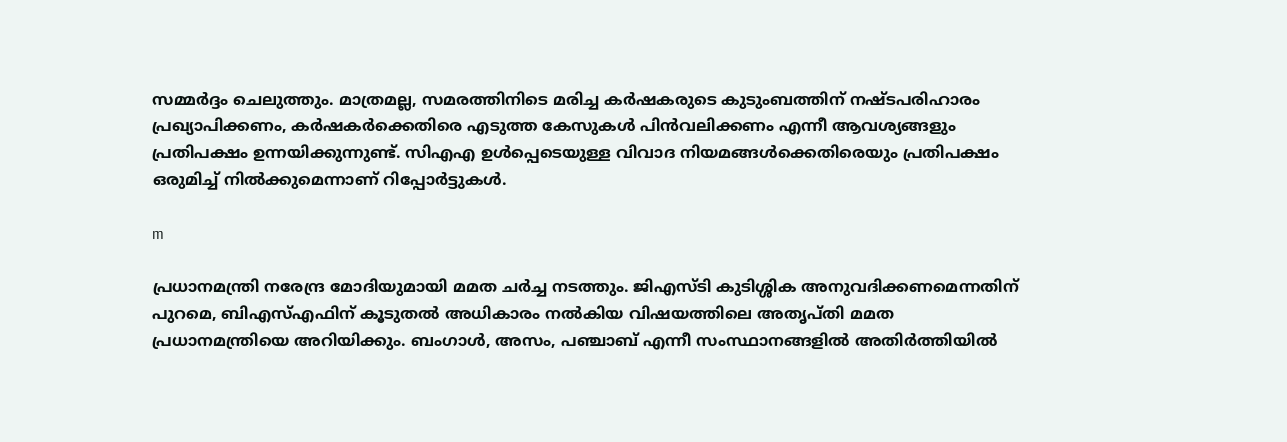സമ്മര്‍ദ്ദം ചെലുത്തും. മാത്രമല്ല, സമരത്തിനിടെ മരിച്ച കര്‍ഷകരുടെ കുടുംബത്തിന് നഷ്ടപരിഹാരം പ്രഖ്യാപിക്കണം, കര്‍ഷകര്‍ക്കെതിരെ എടുത്ത കേസുകള്‍ പിന്‍വലിക്കണം എന്നീ ആവശ്യങ്ങളും പ്രതിപക്ഷം ഉന്നയിക്കുന്നുണ്ട്. സിഎഎ ഉള്‍പ്പെടെയുള്ള വിവാദ നിയമങ്ങള്‍ക്കെതിരെയും പ്രതിപക്ഷം ഒരുമിച്ച് നില്‍ക്കുമെന്നാണ് റിപ്പോര്‍ട്ടുകള്‍.

m

പ്രധാനമന്ത്രി നരേന്ദ്ര മോദിയുമായി മമത ചര്‍ച്ച നടത്തും. ജിഎസ്ടി കുടിശ്ശിക അനുവദിക്കണമെന്നതിന് പുറമെ, ബിഎസ്എഫിന് കൂടുതല്‍ അധികാരം നല്‍കിയ വിഷയത്തിലെ അതൃപ്തി മമത പ്രധാനമന്ത്രിയെ അറിയിക്കും. ബംഗാള്‍, അസം, പഞ്ചാബ് എന്നീ സംസ്ഥാനങ്ങളില്‍ അതിര്‍ത്തിയില്‍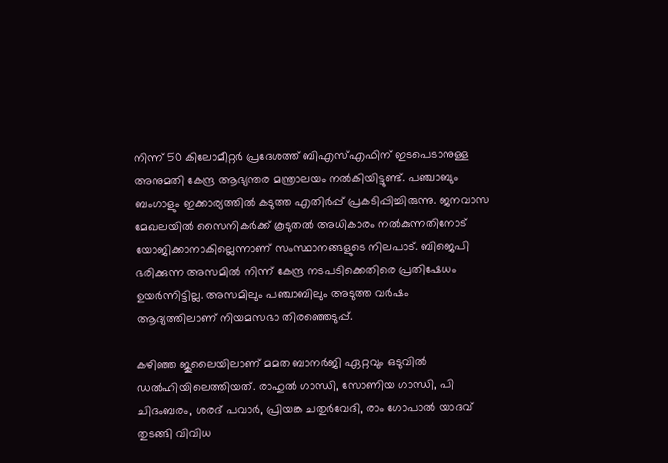നിന്ന് 50 കിലോമീറ്റര്‍ പ്രദേശത്ത് ബിഎസ്എഫിന് ഇടപെടാനുള്ള അനുമതി കേന്ദ്ര ആഭ്യന്തര മന്ത്രാലയം നല്‍കിയിട്ടുണ്ട്. പഞ്ചാബും ബംഗാളും ഇക്കാര്യത്തില്‍ കടുത്ത എതിര്‍പ്പ് പ്രകടിപ്പിച്ചിരുന്നു. ജനവാസ മേഖലയില്‍ സൈനികര്‍ക്ക് കൂടുതല്‍ അധികാരം നല്‍കുന്നതിനോട് യോജിക്കാനാകില്ലെന്നാണ് സംസ്ഥാനങ്ങളുടെ നിലപാട്. ബിജെപി ഭരിക്കുന്ന അസമില്‍ നിന്ന് കേന്ദ്ര നടപടിക്കെതിരെ പ്രതിഷേധം ഉയര്‍ന്നിട്ടില്ല. അസമിലും പഞ്ചാബിലും അടുത്ത വര്‍ഷം ആദ്യത്തിലാണ് നിയമസഭാ തിരഞ്ഞെടുപ്പ്.

കഴിഞ്ഞ ജുലൈയിലാണ് മമത ബാനര്‍ജി ഏറ്റവും ഒടുവില്‍ ഡല്‍ഹിയിലെത്തിയത്. രാഹുല്‍ ഗാന്ധി, സോണിയ ഗാന്ധി, പി ചിദംബരം, ശരദ് പവാര്‍, പ്രിയങ്ക ചതുര്‍വേദി, രാം ഗോപാല്‍ യാദവ് തുടങ്ങി വിവിധ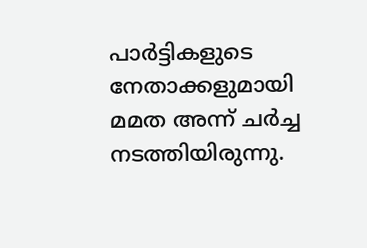പാര്‍ട്ടികളുടെ നേതാക്കളുമായി മമത അന്ന് ചര്‍ച്ച നടത്തിയിരുന്നു.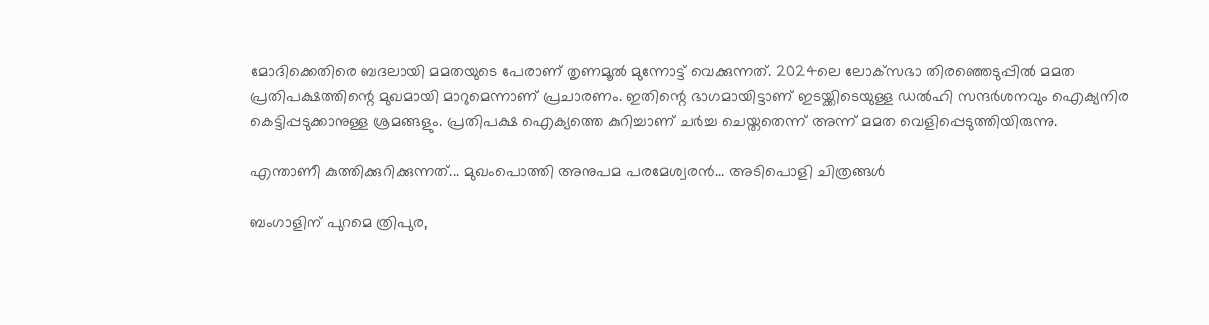മോദിക്കെതിരെ ബദലായി മമതയുടെ പേരാണ് തൃണമൂല്‍ മുന്നോട്ട് വെക്കുന്നത്. 2024ലെ ലോക്‌സഭാ തിരഞ്ഞെടുപ്പില്‍ മമത പ്രതിപക്ഷത്തിന്റെ മുഖമായി മാറുമെന്നാണ് പ്രചാരണം. ഇതിന്റെ ഭാഗമായിട്ടാണ് ഇടയ്ക്കിടെയുള്ള ഡല്‍ഹി സന്ദര്‍ശനവും ഐക്യനിര കെട്ടിപ്പടുക്കാനുള്ള ശ്രമങ്ങളും. പ്രതിപക്ഷ ഐക്യത്തെ കുറിച്ചാണ് ചര്‍ച്ച ചെയ്തതെന്ന് അന്ന് മമത വെളിപ്പെടുത്തിയിരുന്നു.

എന്താണീ കുത്തിക്കുറിക്കുന്നത്... മുഖംപൊത്തി അനുപമ പരമേശ്വരന്‍... അടിപൊളി ചിത്രങ്ങള്‍

ബംഗാളിന് പുറമെ ത്രിപുര,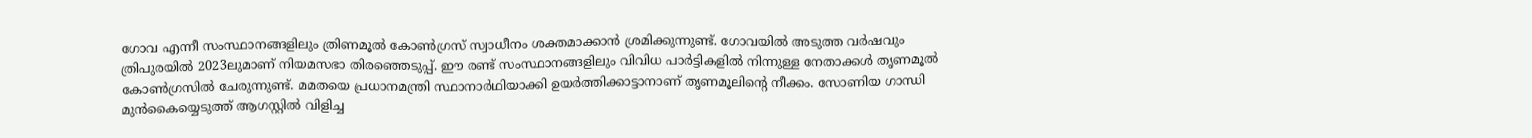ഗോവ എന്നീ സംസ്ഥാനങ്ങളിലും ത്രിണമൂല്‍ കോണ്‍ഗ്രസ് സ്വാധീനം ശക്തമാക്കാന്‍ ശ്രമിക്കുന്നുണ്ട്. ഗോവയില്‍ അടുത്ത വര്‍ഷവും ത്രിപുരയില്‍ 2023ലുമാണ് നിയമസഭാ തിരഞ്ഞെടുപ്പ്. ഈ രണ്ട് സംസ്ഥാനങ്ങളിലും വിവിധ പാര്‍ട്ടികളില്‍ നിന്നുള്ള നേതാക്കള്‍ തൃണമൂല്‍ കോണ്‍ഗ്രസില്‍ ചേരുന്നുണ്ട്. മമതയെ പ്രധാനമന്ത്രി സ്ഥാനാര്‍ഥിയാക്കി ഉയര്‍ത്തിക്കാട്ടാനാണ് തൃണമൂലിന്റെ നീക്കം. സോണിയ ഗാന്ധി മുന്‍കൈയ്യെടുത്ത് ആഗസ്റ്റില്‍ വിളിച്ച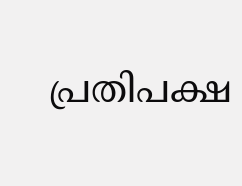പ്രതിപക്ഷ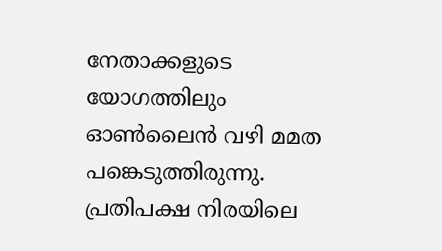നേതാക്കളുടെ യോഗത്തിലും ഓണ്‍ലൈന്‍ വഴി മമത പങ്കെടുത്തിരുന്നു. പ്രതിപക്ഷ നിരയിലെ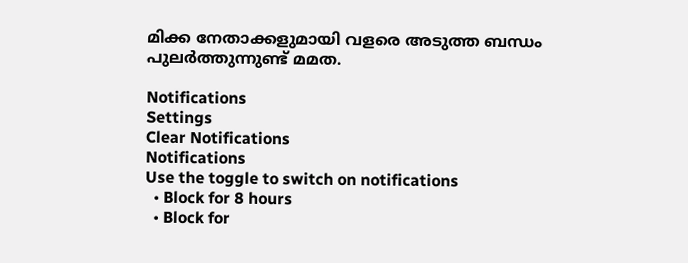മിക്ക നേതാക്കളുമായി വളരെ അടുത്ത ബന്ധം പുലര്‍ത്തുന്നുണ്ട് മമത.

Notifications
Settings
Clear Notifications
Notifications
Use the toggle to switch on notifications
  • Block for 8 hours
  • Block for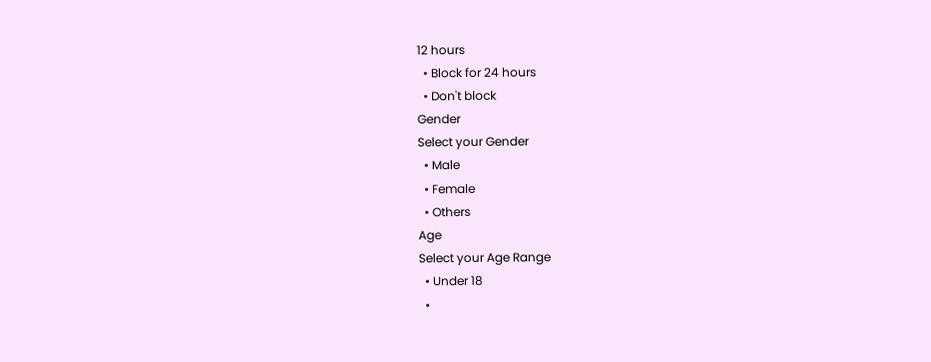12 hours
  • Block for 24 hours
  • Don't block
Gender
Select your Gender
  • Male
  • Female
  • Others
Age
Select your Age Range
  • Under 18
  •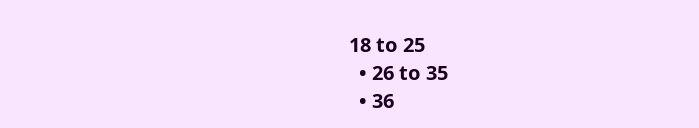18 to 25
  • 26 to 35
  • 36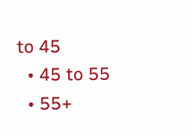to 45
  • 45 to 55
  • 55+